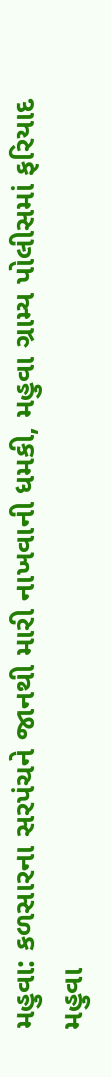મહુવા: કળસારના સરપંચને જાનથી મારી નાખવાની ધમકી, મહુવા ગ્રામ્ય પોલીસમાં ફરિયાદ
મહુવા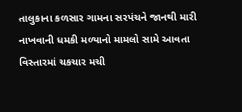તાલુકાના કળસાર ગામના સરપંચને જાનથી મારી નાખવાની ધમકી મળ્યાનો મામલો સામે આવતા વિસ્તારમાં ચકચાર મચી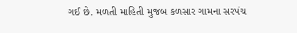ગઈ છે. મળતી માહિતી મુજબ કળસાર ગામના સરપંચ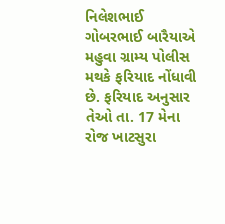નિલેશભાઈ ગોબરભાઈ બારૈયાએ મહુવા ગ્રામ્ય પોલીસ મથકે ફરિયાદ નોંધાવી છે. ફરિયાદ અનુસાર તેઓ તા. 17 મેના રોજ ખાટસુરા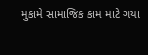મુકામે સામાજિક કામ માટે ગયા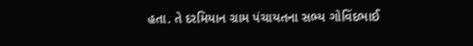હતા. તે દરમિયાન ગ્રામ પંચાયતના સભ્ય ગોવિંદભાઈ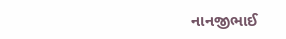નાનજીભાઈ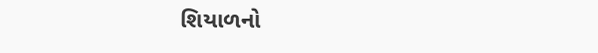શિયાળનો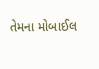તેમના મોબાઈલ